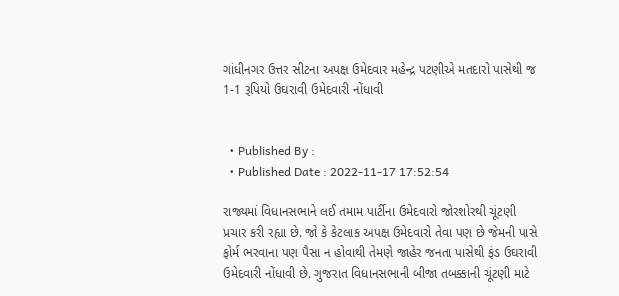ગાંધીનગર ઉત્તર સીટના અપક્ષ ઉમેદવાર મહેન્દ્ર પટણીએ મતદારો પાસેથી જ 1-1 રૂપિયો ઉઘરાવી ઉમેદવારી નોંધાવી


  • Published By :
  • Published Date : 2022-11-17 17:52:54

રાજ્યમાં વિધાનસભાને લઈ તમામ પાર્ટીના ઉમેદવારો જોરશોરથી ચૂંટણી પ્રચાર કરી રહ્યા છે. જો કે કેટલાક અપક્ષ ઉમેદવારો તેવા પણ છે જેમની પાસે ફોર્મ ભરવાના પણ પૈસા ન હોવાથી તેમણે જાહેર જનતા પાસેથી ફંડ ઉઘરાવી ઉમેદવારી નોંધાવી છે. ગુજરાત વિધાનસભાની બીજા તબક્કાની ચૂંટણી માટે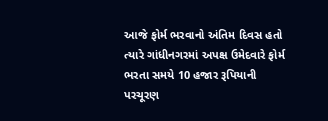આજે ફોર્મ ભરવાનો અંતિમ દિવસ હતો ત્યારે ગાંધીનગરમાં અપક્ષ ઉમેદવારે ફોર્મ ભરતા સમયે 10 હજાર રૂપિયાની પરચૂરણ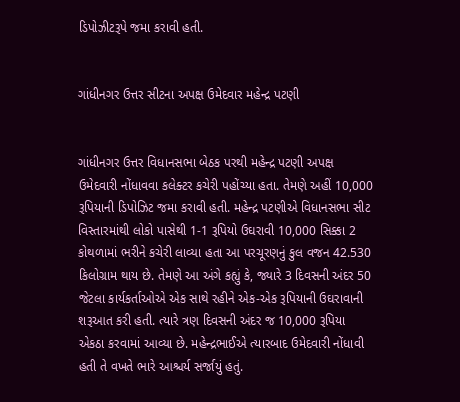ડિપોઝીટરૂપે જમા કરાવી હતી.


ગાંધીનગર ઉત્તર સીટના અપક્ષ ઉમેદવાર મહેન્દ્ર પટણી


ગાંધીનગર ઉત્તર વિધાનસભા બેઠક પરથી મહેન્દ્ર પટણી અપક્ષ ઉમેદવારી નોંધાવવા કલેક્ટર કચેરી પહોંચ્યા હતા. તેમણે અહીં 10,000 રૂપિયાની ડિપોઝિટ જમા કરાવી હતી. મહેન્દ્ર પટણીએ વિધાનસભા સીટ વિસ્તારમાંથી લોકો પાસેથી 1-1 રૂપિયો ઉઘરાવી 10,000 સિક્કા 2 કોથળામાં ભરીને કચેરી લાવ્યા હતા આ પરચૂરણનું કુલ વજન 42.530 કિલોગ્રામ થાય છે. તેમણે આ અંગે કહ્યું કે, જ્યારે 3 દિવસની અંદર 50 જેટલા કાર્યકર્તાઓએ એક સાથે રહીને એક-એક રૂપિયાની ઉઘરાવાની શરૂઆત કરી હતી. ત્યારે ત્રણ દિવસની અંદર જ 10,000 રૂપિયા એકઠા કરવામાં આવ્યા છે. મહેન્દ્રભાઈએ ત્યારબાદ ઉમેદવારી નોંધાવી હતી તે વખતે ભારે આશ્ચર્ય સર્જાયું હતું.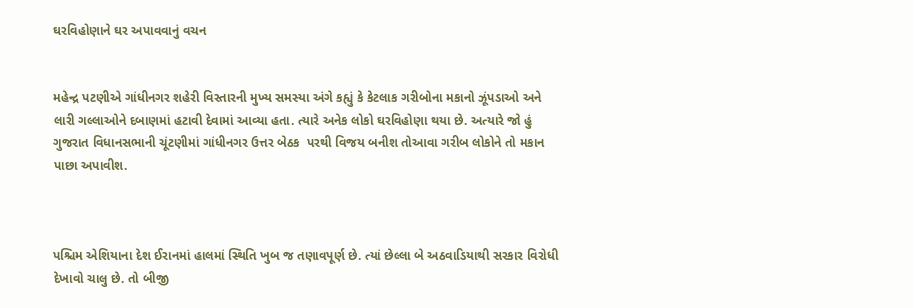ઘરવિહોણાને ઘર અપાવવાનું વચન


મહેન્દ્ર પટણીએ ગાંધીનગર શહેરી વિસ્તારની મુખ્ય સમસ્યા અંગે કહ્યું કે કેટલાક ગરીબોના મકાનો ઝૂંપડાઓ અને લારી ગલ્લાઓને દબાણમાં હટાવી દેવામાં આવ્યા હતા. ત્યારે અનેક લોકો ઘરવિહોણા થયા છે. અત્યારે જો હું ગુજરાત વિધાનસભાની ચૂંટણીમાં ગાંધીનગર ઉત્તર બેઠક  પરથી વિજય બનીશ તોઆવા ગરીબ લોકોને તો મકાન પાછા અપાવીશ.



પશ્ચિમ એશિયાના દેશ ઈરાનમાં હાલમાં સ્થિતિ ખુબ જ તણાવપૂર્ણ છે. ત્યાં છેલ્લા બે અઠવાડિયાથી સરકાર વિરોધી દેખાવો ચાલુ છે. તો બીજી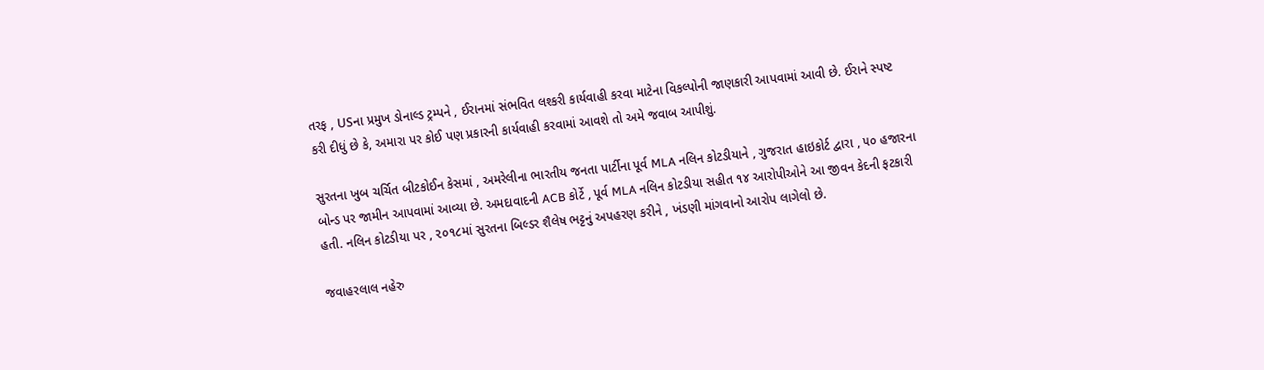તરફ , USના પ્રમુખ ડોનાલ્ડ ટ્રમ્પને , ઈરાનમાં સંભવિત લશ્કરી કાર્યવાહી કરવા માટેના વિકલ્પોની જાણકારી આપવામાં આવી છે. ઈરાને સ્પષ્ટ કરી દીધું છે કે, અમારા પર કોઈ પણ પ્રકારની કાર્યવાહી કરવામાં આવશે તો અમે જવાબ આપીશું.

સુરતના ખુબ ચર્ચિત બીટકોઈન કેસમાં , અમરેલીના ભારતીય જનતા પાર્ટીના પૂર્વ MLA નલિન કોટડીયાને , ગુજરાત હાઇકોર્ટ દ્વારા , ૫૦ હજારના બોન્ડ પર જામીન આપવામાં આવ્યા છે. અમદાવાદની ACB કોર્ટે , પૂર્વ MLA નલિન કોટડીયા સહીત ૧૪ આરોપીઓને આ જીવન કેદની ફટકારી હતી. નલિન કોટડીયા પર , ૨૦૧૮માં સુરતના બિલ્ડર શૈલેષ ભટ્ટનું અપહરણ કરીને , ખંડણી માંગવાનો આરોપ લાગેલો છે.

જવાહરલાલ નહેરુ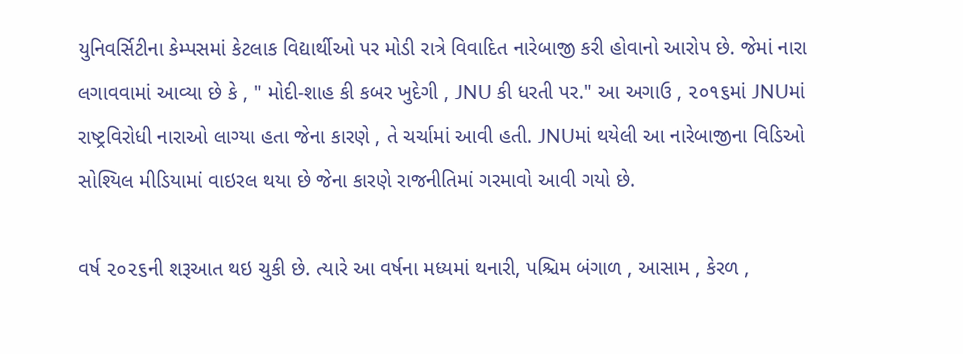યુનિવર્સિટીના કેમ્પસમાં કેટલાક વિદ્યાર્થીઓ પર મોડી રાત્રે વિવાદિત નારેબાજી કરી હોવાનો આરોપ છે. જેમાં નારા લગાવવામાં આવ્યા છે કે , " મોદી-શાહ કી કબર ખુદેગી , JNU કી ધરતી પર." આ અગાઉ , ૨૦૧૬માં JNUમાં રાષ્ટ્રવિરોધી નારાઓ લાગ્યા હતા જેના કારણે , તે ચર્ચામાં આવી હતી. JNUમાં થયેલી આ નારેબાજીના વિડિઓ સોશ્યિલ મીડિયામાં વાઇરલ થયા છે જેના કારણે રાજનીતિમાં ગરમાવો આવી ગયો છે.

વર્ષ ૨૦૨૬ની શરૂઆત થઇ ચુકી છે. ત્યારે આ વર્ષના મધ્યમાં થનારી, પશ્ચિમ બંગાળ , આસામ , કેરળ ,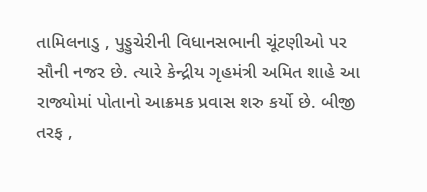તામિલનાડુ , પુડ્ડુચેરીની વિધાનસભાની ચૂંટણીઓ પર સૌની નજર છે. ત્યારે કેન્દ્રીય ગૃહમંત્રી અમિત શાહે આ રાજ્યોમાં પોતાનો આક્રમક પ્રવાસ શરુ કર્યો છે. બીજી તરફ ,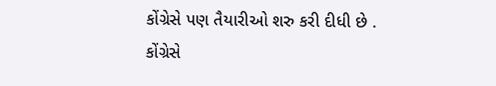કોંગ્રેસે પણ તૈયારીઓ શરુ કરી દીધી છે . કોંગ્રેસે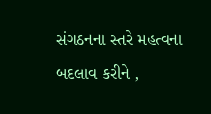સંગઠનના સ્તરે મહત્વના બદલાવ કરીને ,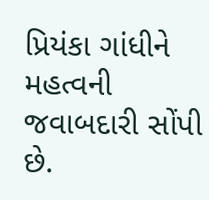પ્રિયંકા ગાંધીને મહત્વની જવાબદારી સોંપી છે.